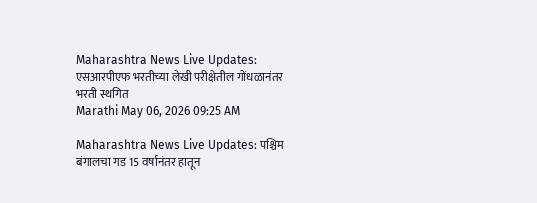Maharashtra News Live Updates: एसआरपीएफ भरतीच्या लेखी परीक्षेतील गोंधळानंतर भरती स्थगित
Marathi May 06, 2026 09:25 AM

Maharashtra News Live Updates: पश्चिम बंगालचा गड 15 वर्षानंतर हातून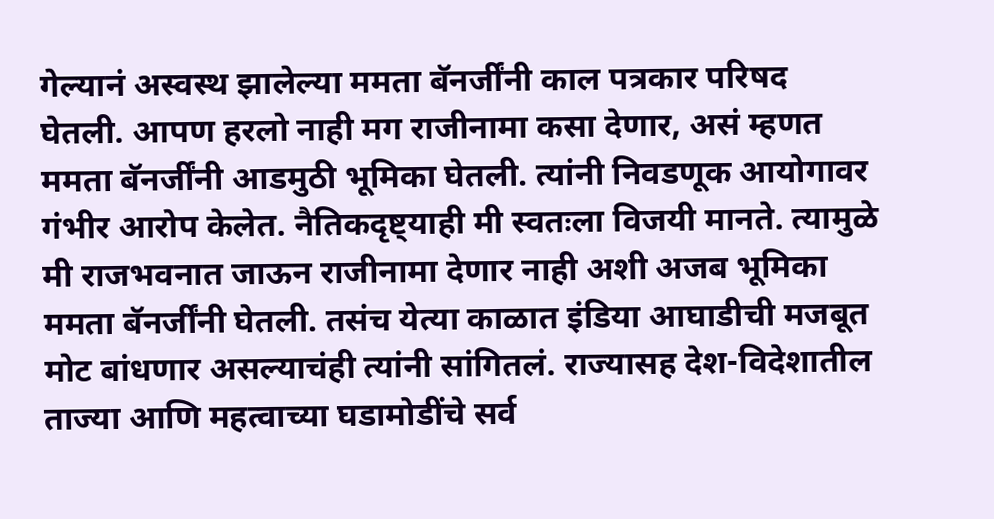गेल्यानं अस्वस्थ झालेल्या ममता बॅनर्जींनी काल पत्रकार परिषद घेतली. आपण हरलो नाही मग राजीनामा कसा देणार, असं म्हणत ममता बॅनर्जींनी आडमुठी भूमिका घेतली. त्यांनी निवडणूक आयोगावर गंभीर आरोप केलेत. नैतिकदृष्ट्याही मी स्वतःला विजयी मानते. त्यामुळे मी राजभवनात जाऊन राजीनामा देणार नाही अशी अजब भूमिका ममता बॅनर्जींनी घेतली. तसंच येत्या काळात इंडिया आघाडीची मजबूत मोट बांधणार असल्याचंही त्यांनी सांगितलं. राज्यासह देश-विदेशातील ताज्या आणि महत्वाच्या घडामोडींचे सर्व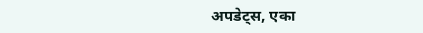अपडेट्स, एका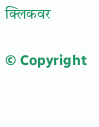क्लिकवर

© Copyright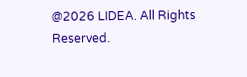@2026 LIDEA. All Rights Reserved.